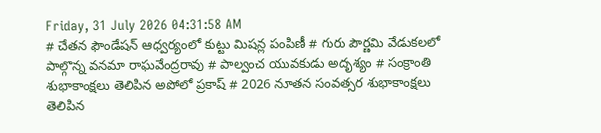Friday, 31 July 2026 04:31:58 AM
# చేతన ఫౌండేషన్ ఆధ్వర్యంలో కుట్టు మిషన్ల పంపిణీ # గురు పౌర్ణమి వేడుకలలో పాల్గొన్న వనమా రాఘవేంద్రరావు # పాల్వంచ యువకుడు అదృశ్యం # సంక్రాంతి శుభాకాంక్షలు తెలిపిన అపోలో ప్రకాష్ # 2026 నూతన సంవత్సర శుభాకాంక్షలు తెలిపిన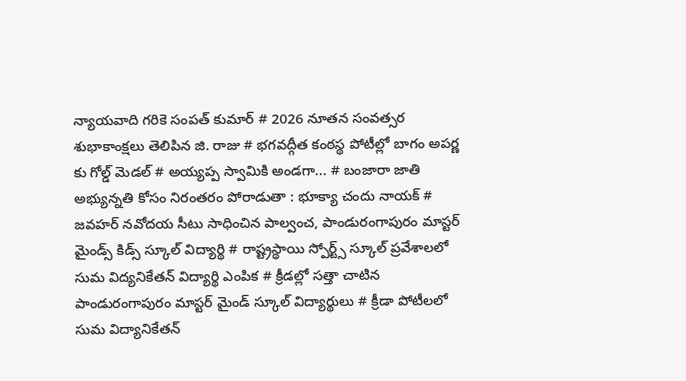న్యాయవాది గరికె సంపత్ కుమార్ # 2026 నూతన సంవత్సర శుభాకాంక్షలు తెలిపిన జి. రాజు # భగవద్గీత కంఠస్థ పోటీల్లో బాగం అపర్ణ కు గోల్డ్ మెడల్ # అయ్యప్ప స్వామికి అండగా... # బంజారా జాతి అభ్యున్నతి కోసం నిరంతరం పోరాడుతా : భూక్యా చందు నాయక్ # జవహర్ నవోదయ సీటు సాధించిన పాల్వంచ, పాండురంగాపురం మాస్టర్ మైండ్స్ కిడ్స్ స్కూల్ విద్యార్థి # రాష్ట్రస్థాయి స్పోర్ట్స్ స్కూల్ ప్రవేశాలలో సుమ విద్యనికేతన్ విద్యార్థి ఎంపిక # క్రీడల్లో సత్తా చాటిన పాండురంగాపురం మాస్టర్ మైండ్ స్కూల్ విద్యార్థులు # క్రీడా పోటీలలో సుమ విద్యానికేతన్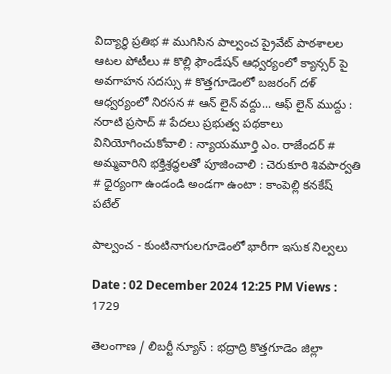విద్యార్థి ప్రతిభ # ముగిసిన పాల్వంచ ప్రైవేట్ పాఠశాలల ఆటల పోటీలు # కొల్లి ఫౌండేషన్ ఆధ్వర్యంలో క్యాన్సర్ పై అవగాహన సదస్సు # కొత్తగూడెంలో బజరంగ్ దళ్ ఆధ్వర్యంలో నిరసన # ఆన్ లైన్ వద్దు... ఆఫ్ లైన్ ముద్దు : నరాటి ప్రసాద్ # పేదలు ప్రభుత్వ పథకాలు వినియోగించుకోవాలి : న్యాయమూర్తి ఎం. రాజేందర్ # అమ్మవారిని భక్తిశ్రద్ధలతో పూజించాలి : చెరుకూరి శివపార్వతి # ధైర్యంగా ఉండండి అండగా ఉంటా : కాంపెల్లి కనకేష్ పటేల్

పాల్వంచ - కుంటినాగులగూడెంలో భారీగా ఇసుక నిల్వలు

Date : 02 December 2024 12:25 PM Views : 1729

తెలంగాణ / లిబర్టీ న్యూస్ : భద్రాద్రి కొత్తగూడెం జిల్లా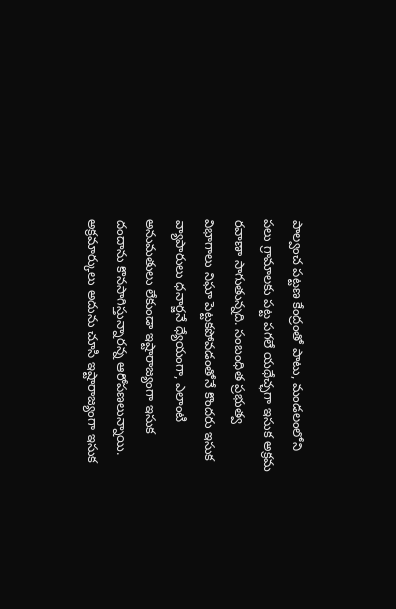పాల్వంచ పట్టణ కేంద్రంతో పాటు, మండలంలోని పలు గ్రామాలకు పట్ట పగలే యథేచ్ఛగా ఇసుక అక్రమ రవాణా సాగుతున్నది. సంబంధిత ప్రభుత్వ విభాగాలు నిఘా పెట్టకపోవడంతోనే కొందరు ఇసుక వ్యాపారులు ధనార్జనే ధ్యేయంగా, ఎలాంటి అనుమతులు లేకుండా ఇష్టారాజ్యంగా ఇసుక దందాను కొనసాగిస్తున్నారన్న ఆరోపణలున్నాయి. అక్రమార్కులు అదును చూసి ఇష్టారాజ్యంగా ఇసుక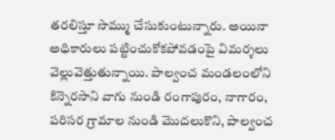తరలిస్తూ సొమ్ము చేసుకుంటున్నారు. అయినా అధికారులు పట్టించుకోకపోవడంపై విమర్శలు వెల్లువెత్తుతున్నాయి. పాల్వంచ మండలంలోని కిన్నెరసాని వాగు నుండి రంగాపురం, నాగారం, పరిసర గ్రామాల నుండి మొదలుకొని, పాల్వంచ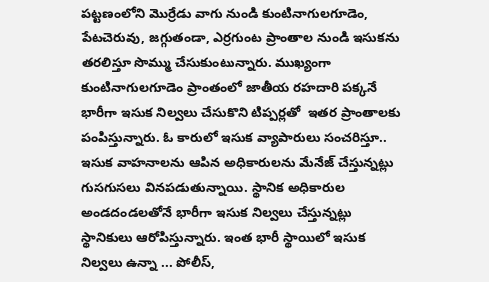పట్టణంలోని మొర్రేడు వాగు నుండి కుంటినాగులగూడెం, పేటచెరువు, జగ్గుతండా, ఎర్రగుంట ప్రాంతాల నుండి ఇసుకను తరలిస్తూ సొమ్ము చేసుకుంటున్నారు. ముఖ్యంగా కుంటినాగులగూడెం ప్రాంతంలో జాతీయ రహదారి పక్కనే భారీగా ఇసుక నిల్వలు చేసుకొని టిప్పర్లతో  ఇతర ప్రాంతాలకు పంపిస్తున్నారు. ఓ కారులో ఇసుక వ్యాపారులు సంచరిస్తూ.. ఇసుక వాహనాలను ఆపిన అధికారులను మేనేజ్ చేస్తున్నట్లు గుసగుసలు వినపడుతున్నాయి. స్థానిక అధికారుల అండదండలతోనే భారీగా ఇసుక నిల్వలు చేస్తున్నట్లు స్థానికులు ఆరోపిస్తున్నారు. ఇంత భారీ స్థాయిలో ఇసుక నిల్వలు ఉన్నా ... పోలీస్,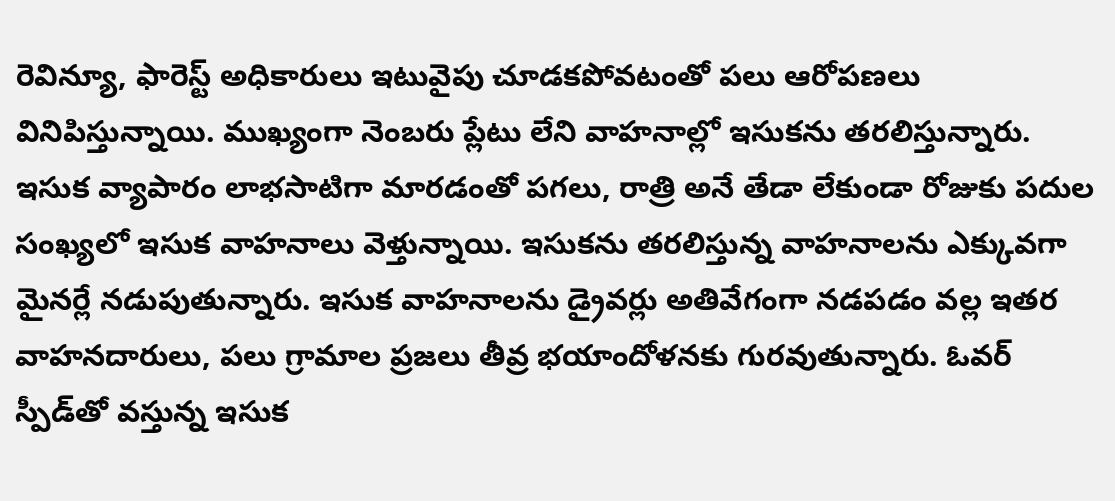రెవిన్యూ, ఫారెస్ట్ అధికారులు ఇటువైపు చూడకపోవటంతో పలు ఆరోపణలు వినిపిస్తున్నాయి. ముఖ్యంగా నెంబరు ప్లేటు లేని వాహనాల్లో ఇసుకను తరలిస్తున్నారు. ఇసుక వ్యాపారం లాభసాటిగా మారడంతో పగలు, రాత్రి అనే తేడా లేకుండా రోజుకు పదుల సంఖ్యలో ఇసుక వాహనాలు వెళ్తున్నాయి. ఇసుకను తరలిస్తున్న వాహనాలను ఎక్కువగా మైనర్లే నడుపుతున్నారు. ఇసుక వాహనాలను డ్రైవర్లు అతివేగంగా నడపడం వల్ల ఇతర వాహనదారులు, పలు గ్రామాల ప్రజలు తీవ్ర భయాందోళనకు గురవుతున్నారు. ఓవర్‌ స్పీడ్‌తో వస్తున్న ఇసుక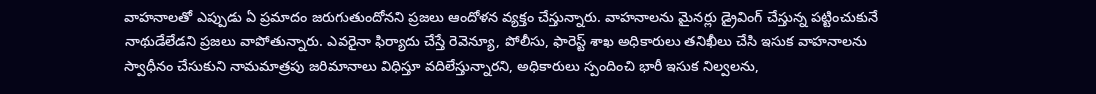వాహనాలతో ఎప్పుడు ఏ ప్రమాదం జరుగుతుందోనని ప్రజలు ఆందోళన వ్యక్తం చేస్తున్నారు. వాహనాలను మైనర్లు డ్రైవింగ్‌ చేస్తున్న పట్టించుకునే నాథుడేలేడని ప్రజలు వాపోతున్నారు. ఎవరైనా ఫిర్యాదు చేస్తే రెవెన్యూ, పోలీసు, ఫారెస్ట్ శాఖ అధికారులు తనిఖీలు చేసి ఇసుక వాహనాలను స్వాధీనం చేసుకుని నామమాత్రపు జరిమానాలు విధిస్తూ వదిలేస్తున్నారని, అధికారులు స్పందించి భారీ ఇసుక నిల్వలను,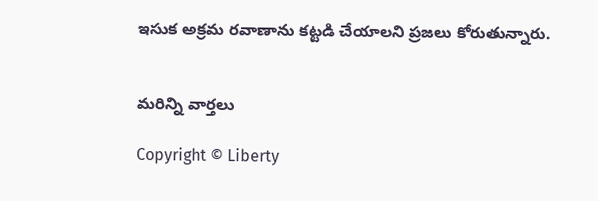ఇసుక అక్రమ రవాణాను కట్టడి చేయాలని ప్రజలు కోరుతున్నారు.


మరిన్ని వార్తలు

Copyright © Liberty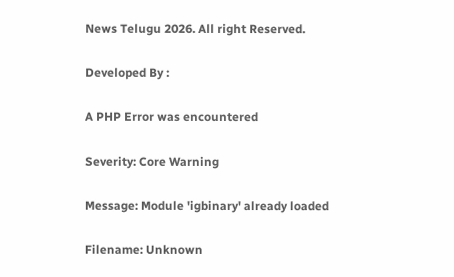News Telugu 2026. All right Reserved.

Developed By :

A PHP Error was encountered

Severity: Core Warning

Message: Module 'igbinary' already loaded

Filename: Unknown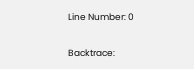Line Number: 0

Backtrace: